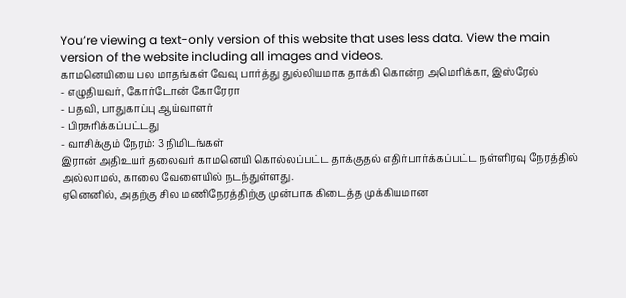You’re viewing a text-only version of this website that uses less data. View the main version of the website including all images and videos.
காமனெயியை பல மாதங்கள் வேவு பார்த்து துல்லியமாக தாக்கி கொன்ற அமெரிக்கா, இஸ்ரேல்
- எழுதியவர், கோர்டோன் கோரேரா
- பதவி, பாதுகாப்பு ஆய்வாளர்
- பிரசுரிக்கப்பட்டது
- வாசிக்கும் நேரம்: 3 நிமிடங்கள்
இரான் அதிஉயர் தலைவர் காமனெயி கொல்லப்பட்ட தாக்குதல் எதிர்பார்க்கப்பட்ட நள்ளிரவு நேரத்தில் அல்லாமல், காலை வேளையில் நடந்துள்ளது.
ஏனெனில், அதற்கு சில மணிநேரத்திற்கு முன்பாக கிடைத்த முக்கியமான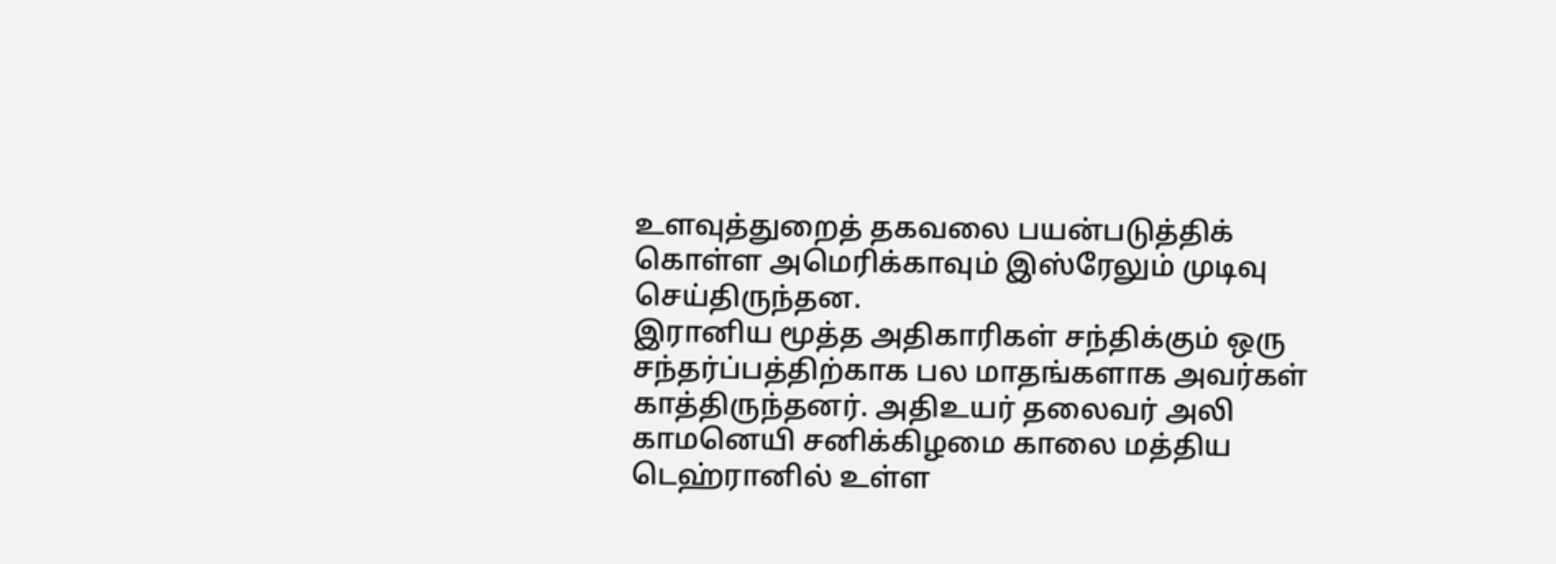உளவுத்துறைத் தகவலை பயன்படுத்திக் கொள்ள அமெரிக்காவும் இஸ்ரேலும் முடிவு செய்திருந்தன.
இரானிய மூத்த அதிகாரிகள் சந்திக்கும் ஒரு சந்தர்ப்பத்திற்காக பல மாதங்களாக அவர்கள் காத்திருந்தனர். அதிஉயர் தலைவர் அலி காமனெயி சனிக்கிழமை காலை மத்திய டெஹ்ரானில் உள்ள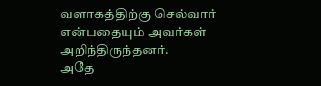வளாகத்திற்கு செல்வார் என்பதையும் அவர்கள் அறிந்திருந்தனர்.
அதே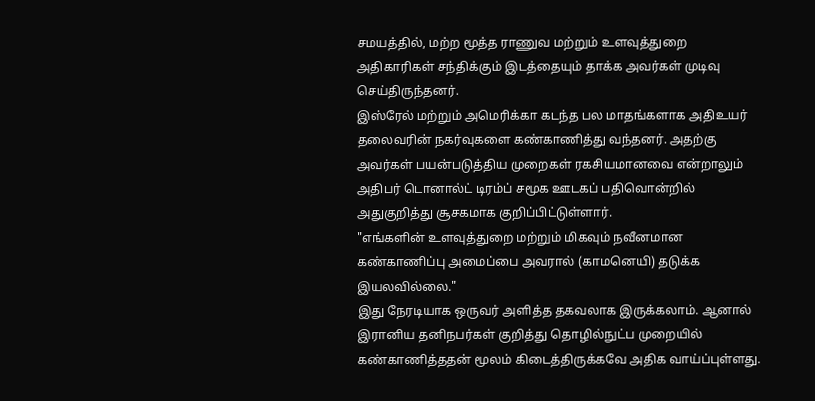சமயத்தில், மற்ற மூத்த ராணுவ மற்றும் உளவுத்துறை அதிகாரிகள் சந்திக்கும் இடத்தையும் தாக்க அவர்கள் முடிவு செய்திருந்தனர்.
இஸ்ரேல் மற்றும் அமெரிக்கா கடந்த பல மாதங்களாக அதிஉயர் தலைவரின் நகர்வுகளை கண்காணித்து வந்தனர். அதற்கு அவர்கள் பயன்படுத்திய முறைகள் ரகசியமானவை என்றாலும் அதிபர் டொனால்ட் டிரம்ப் சமூக ஊடகப் பதிவொன்றில் அதுகுறித்து சூசகமாக குறிப்பிட்டுள்ளார்.
"எங்களின் உளவுத்துறை மற்றும் மிகவும் நவீனமான கண்காணிப்பு அமைப்பை அவரால் (காமனெயி) தடுக்க இயலவில்லை."
இது நேரடியாக ஒருவர் அளித்த தகவலாக இருக்கலாம். ஆனால் இரானிய தனிநபர்கள் குறித்து தொழில்நுட்ப முறையில் கண்காணித்ததன் மூலம் கிடைத்திருக்கவே அதிக வாய்ப்புள்ளது.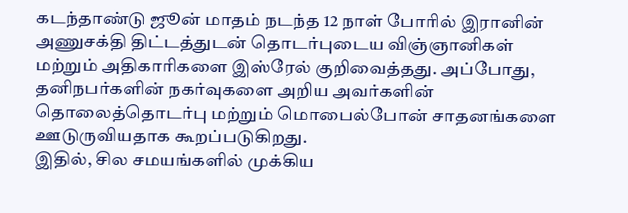கடந்தாண்டு ஜூன் மாதம் நடந்த 12 நாள் போரில் இரானின் அணுசக்தி திட்டத்துடன் தொடர்புடைய விஞ்ஞானிகள் மற்றும் அதிகாரிகளை இஸ்ரேல் குறிவைத்தது. அப்போது, தனிநபர்களின் நகர்வுகளை அறிய அவர்களின் தொலைத்தொடர்பு மற்றும் மொபைல்போன் சாதனங்களை ஊடுருவியதாக கூறப்படுகிறது.
இதில், சில சமயங்களில் முக்கிய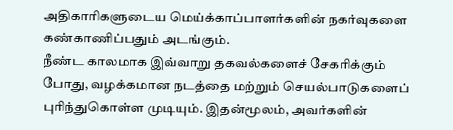அதிகாரிகளுடைய மெய்க்காப்பாளர்களின் நகர்வுகளை கண்காணிப்பதும் அடங்கும்.
நீண்ட காலமாக இவ்வாறு தகவல்களைச் சேகரிக்கும் போது, வழக்கமான நடத்தை மற்றும் செயல்பாடுகளைப் புரிந்துகொள்ள முடியும். இதன்மூலம், அவர்களின்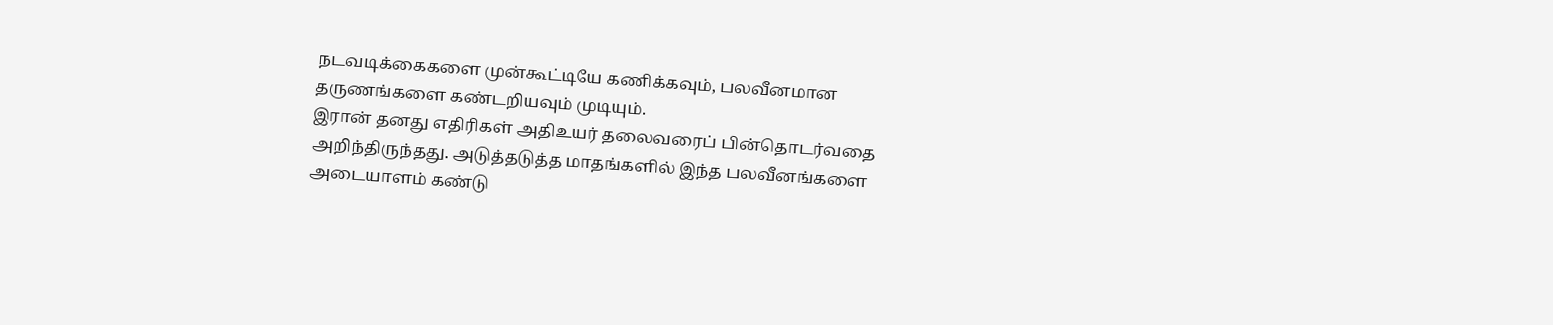நடவடிக்கைகளை முன்கூட்டியே கணிக்கவும், பலவீனமான தருணங்களை கண்டறியவும் முடியும்.
இரான் தனது எதிரிகள் அதிஉயர் தலைவரைப் பின்தொடர்வதை அறிந்திருந்தது. அடுத்தடுத்த மாதங்களில் இந்த பலவீனங்களை அடையாளம் கண்டு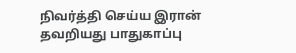நிவர்த்தி செய்ய இரான் தவறியது பாதுகாப்பு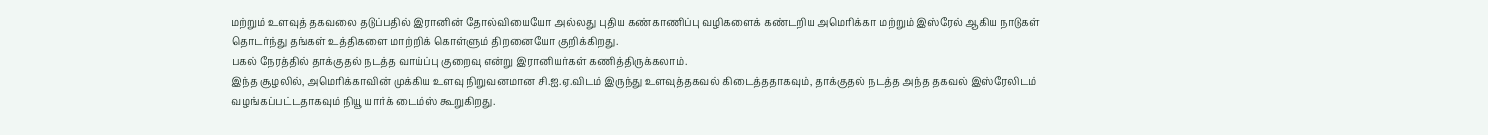மற்றும் உளவுத் தகவலை தடுப்பதில் இரானின் தோல்வியையோ அல்லது புதிய கண்காணிப்பு வழிகளைக் கண்டறிய அமெரிக்கா மற்றும் இஸ்ரேல் ஆகிய நாடுகள் தொடர்ந்து தங்கள் உத்திகளை மாற்றிக் கொள்ளும் திறனையோ குறிக்கிறது.
பகல் நேரத்தில் தாக்குதல் நடத்த வாய்ப்பு குறைவு என்று இரானியர்கள் கணித்திருக்கலாம்.
இந்த சூழலில், அமெரிக்காவின் முக்கிய உளவு நிறுவனமான சி.ஐ.ஏ.விடம் இருந்து உளவுத்தகவல் கிடைத்ததாகவும், தாக்குதல் நடத்த அந்த தகவல் இஸ்ரேலிடம் வழங்கப்பட்டதாகவும் நியூ யார்க் டைம்ஸ் கூறுகிறது.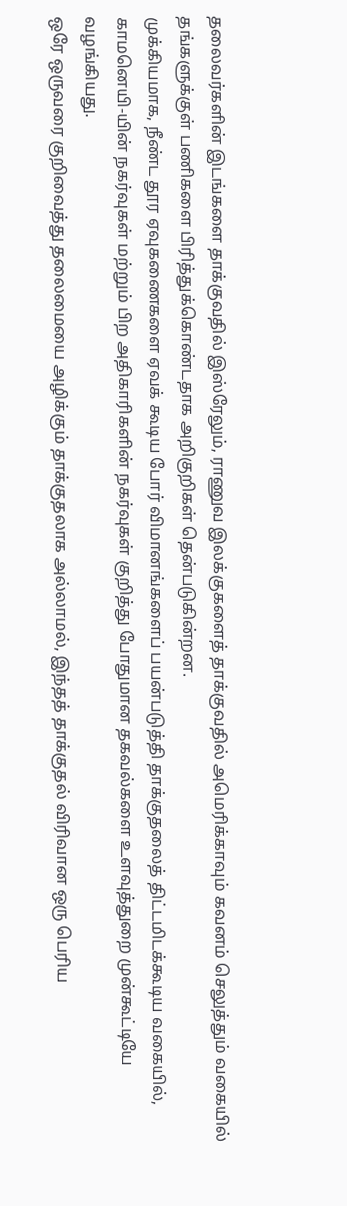தலைவர்களின் இடங்களை தாக்குவதில் இஸ்ரேலும், ராணுவ இலக்குகளைத் தாக்குவதில் அமெரிக்காவும் கவனம் செலுத்தும் வகையில் தங்களுக்குள் பணிகளை பிரித்துக்கொண்டதாக அறிகுறிகள் தென்படுகின்றன.
முக்கியமாக, நீண்ட தூர ஏவுகணைகளை ஏவக் கூடிய போர் விமானங்களைப் பயன்படுத்தி தாக்குதலைத் திட்டமிடக்கூடிய வகையில், காமனெயி-யின் நகர்வுகள் மற்றும் பிற அதிகாரிகளின் நகர்வுகள் குறித்து போதுமான தகவல்களை உளவுத்துறை முன்கூட்டியே வழங்கியது.
ஒரே ஒருவரை குறிவைத்து தலைமையை அழிக்கும் தாக்குதலாக அல்லாமல், இந்தத் தாக்குதல் விரிவான ஒரு பெரிய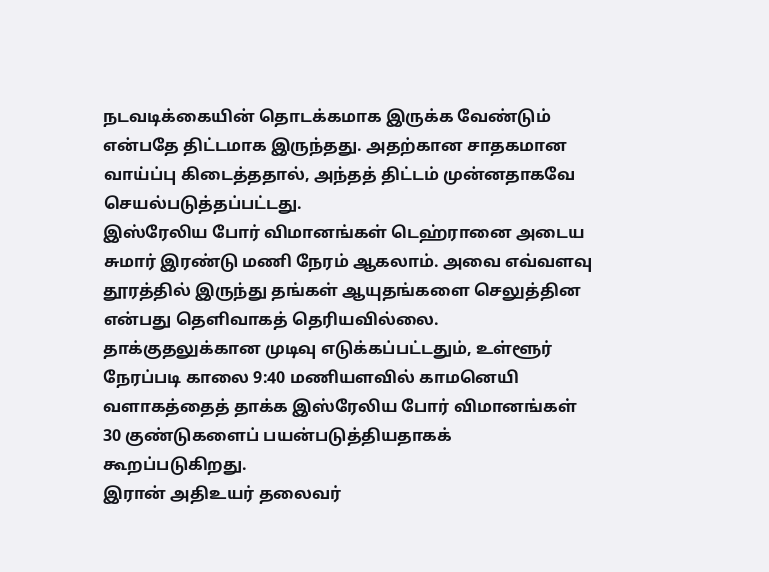நடவடிக்கையின் தொடக்கமாக இருக்க வேண்டும் என்பதே திட்டமாக இருந்தது. அதற்கான சாதகமான வாய்ப்பு கிடைத்ததால், அந்தத் திட்டம் முன்னதாகவே செயல்படுத்தப்பட்டது.
இஸ்ரேலிய போர் விமானங்கள் டெஹ்ரானை அடைய சுமார் இரண்டு மணி நேரம் ஆகலாம். அவை எவ்வளவு தூரத்தில் இருந்து தங்கள் ஆயுதங்களை செலுத்தின என்பது தெளிவாகத் தெரியவில்லை.
தாக்குதலுக்கான முடிவு எடுக்கப்பட்டதும், உள்ளூர் நேரப்படி காலை 9:40 மணியளவில் காமனெயி வளாகத்தைத் தாக்க இஸ்ரேலிய போர் விமானங்கள் 30 குண்டுகளைப் பயன்படுத்தியதாகக் கூறப்படுகிறது.
இரான் அதிஉயர் தலைவர்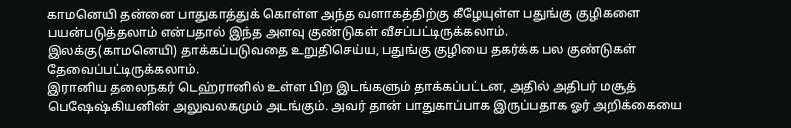காமனெயி தன்னை பாதுகாத்துக் கொள்ள அந்த வளாகத்திற்கு கீழேயுள்ள பதுங்கு குழிகளை பயன்படுத்தலாம் என்பதால் இந்த அளவு குண்டுகள் வீசப்பட்டிருக்கலாம்.
இலக்கு(காமனெயி) தாக்கப்படுவதை உறுதிசெய்ய, பதுங்கு குழியை தகர்க்க பல குண்டுகள் தேவைப்பட்டிருக்கலாம்.
இரானிய தலைநகர் டெஹ்ரானில் உள்ள பிற இடங்களும் தாக்கப்பட்டன, அதில் அதிபர் மசூத் பெஷேஷ்கியனின் அலுவலகமும் அடங்கும். அவர் தான் பாதுகாப்பாக இருப்பதாக ஓர் அறிக்கையை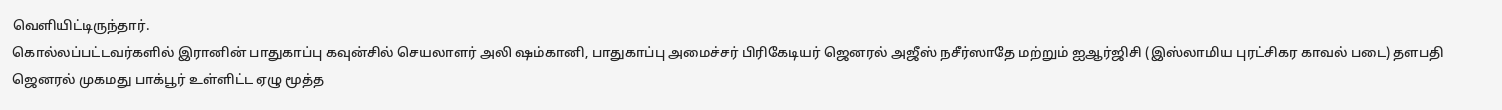வெளியிட்டிருந்தார்.
கொல்லப்பட்டவர்களில் இரானின் பாதுகாப்பு கவுன்சில் செயலாளர் அலி ஷம்கானி, பாதுகாப்பு அமைச்சர் பிரிகேடியர் ஜெனரல் அஜீஸ் நசீர்ஸாதே மற்றும் ஐஆர்ஜிசி (இஸ்லாமிய புரட்சிகர காவல் படை) தளபதி ஜெனரல் முகமது பாக்பூர் உள்ளிட்ட ஏழு மூத்த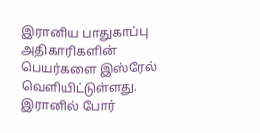இரானிய பாதுகாப்பு அதிகாரிகளின் பெயர்களை இஸ்ரேல் வெளியிட்டுள்ளது.
இரானில் போர்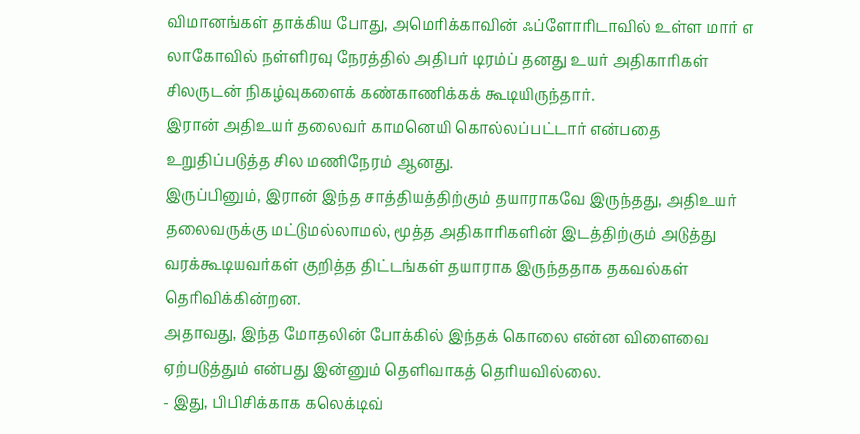விமானங்கள் தாக்கிய போது, அமெரிக்காவின் ஃப்ளோரிடாவில் உள்ள மார் எ லாகோவில் நள்ளிரவு நேரத்தில் அதிபர் டிரம்ப் தனது உயர் அதிகாரிகள் சிலருடன் நிகழ்வுகளைக் கண்காணிக்கக் கூடியிருந்தார்.
இரான் அதிஉயர் தலைவர் காமனெயி கொல்லப்பட்டார் என்பதை உறுதிப்படுத்த சில மணிநேரம் ஆனது.
இருப்பினும், இரான் இந்த சாத்தியத்திற்கும் தயாராகவே இருந்தது, அதிஉயர் தலைவருக்கு மட்டுமல்லாமல், மூத்த அதிகாரிகளின் இடத்திற்கும் அடுத்து வரக்கூடியவர்கள் குறித்த திட்டங்கள் தயாராக இருந்ததாக தகவல்கள் தெரிவிக்கின்றன.
அதாவது, இந்த மோதலின் போக்கில் இந்தக் கொலை என்ன விளைவை ஏற்படுத்தும் என்பது இன்னும் தெளிவாகத் தெரியவில்லை.
- இது, பிபிசிக்காக கலெக்டிவ்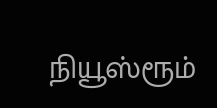நியூஸ்ரூம்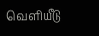வெளியீடு